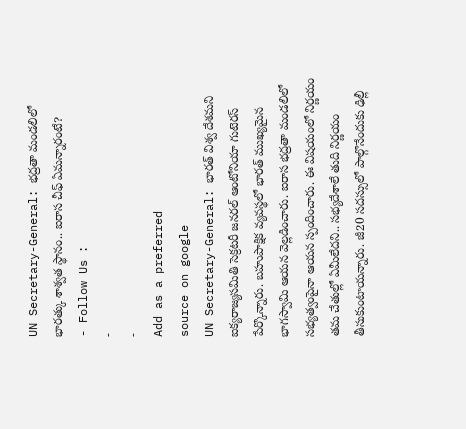UN Secretary-General: భద్రతా మండలిలో భారత్కు శాశ్వత స్థానం.. ఐరాస చీఫ్ ఏమన్నారంటే?
- Follow Us :
-
-
Add as a preferred
source on google
UN Secretary-General: భారత్ విశ్వ దేశమని ఐక్యరాజ్యసమితి సెక్రటరీ జనరల్ ఆంటోనియా గుటెరస్ పేర్కొన్నారు. బహుపాక్షిక వ్యవస్థలో భారత్ ముఖ్యమైన భాగస్వామి ఆయన వెల్లడించారు. ఐరాస భద్రతా మండలిలో సభ్యత్వంపైనా ఆయన స్పందించారు. ఈ విషయంలో నిర్ణయం తమ చేతుల్లో ఏమీలేదని.. సభ్యదేశాలే తుది నిర్ణయం తీసుకుంటాయన్నారు. జీ20 సదస్సులో పాల్గొనేందుకు ఢిల్లీ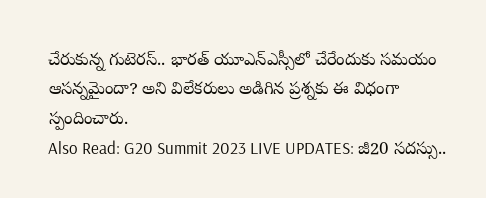చేరుకున్న గుటెరస్.. భారత్ యూఎన్ఎస్సీలో చేరేందుకు సమయం ఆసన్నమైందా? అని విలేకరులు అడిగిన ప్రశ్నకు ఈ విధంగా స్పందించారు.
Also Read: G20 Summit 2023 LIVE UPDATES: జీ20 సదస్సు..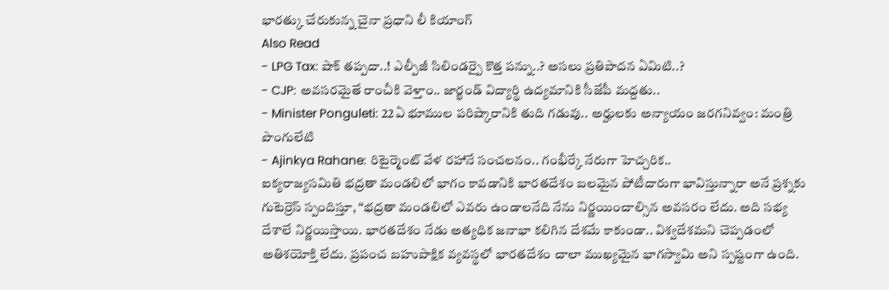భారత్కు చేరుకున్న చైనా ప్రధాని లీ కియాంగ్
Also Read
- LPG Tax: షాక్ తప్పదా..! ఎల్పీజీ సిలిండర్పై కొత్త పన్ను..? అసలు ప్రతిపాదన ఏమిటి..?
- CJP: అవసరమైతే రాంచీకి వెళ్తాం.. జార్ఖండ్ విద్యార్థి ఉద్యమానికి సీజేపీ మద్దతు..
- Minister Ponguleti: 22ఏ భూముల పరిష్కారానికి తుది గడువు.. అర్హులకు అన్యాయం జరగనివ్వం: మంత్రి పొంగులేటి
- Ajinkya Rahane: రిటైర్మెంట్ వేళ రహానే సంచలనం.. గంభీర్కే నేరుగా హెచ్చరిక..
ఐక్యరాజ్యసమితి భద్రతా మండలిలో భాగం కావడానికి భారతదేశం బలమైన పోటీదారుగా భావిస్తున్నారా అనే ప్రశ్నకు గుటెర్రెస్ స్పందిస్తూ, “భద్రతా మండలిలో ఎవరు ఉండాలనేది నేను నిర్ణయించాల్సిన అవసరం లేదు. అది సభ్య దేశాలే నిర్ణయిస్తాయి. భారతదేశం నేడు అత్యధిక జనాభా కలిగిన దేశమే కాకుండా.. విశ్వదేశమని చెప్పడంలో అతిశయోక్తి లేదు. ప్రపంచ బహుపాక్షిక వ్యవస్థలో భారతదేశం చాలా ముఖ్యమైన భాగస్వామి అని స్పష్టంగా ఉంది.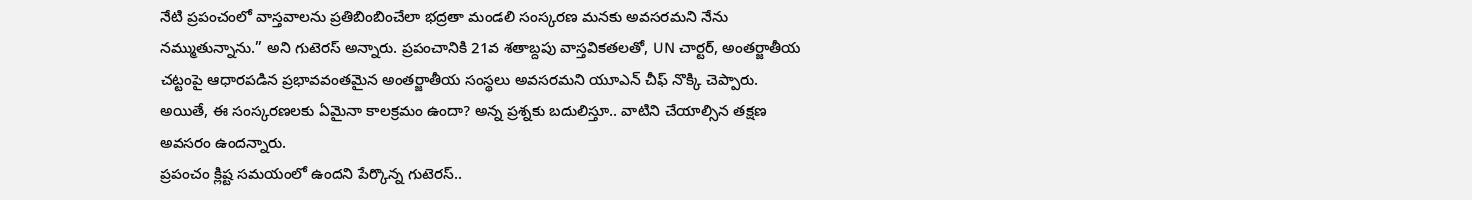నేటి ప్రపంచంలో వాస్తవాలను ప్రతిబింబించేలా భద్రతా మండలి సంస్కరణ మనకు అవసరమని నేను నమ్ముతున్నాను.” అని గుటెరస్ అన్నారు. ప్రపంచానికి 21వ శతాబ్దపు వాస్తవికతలతో, UN చార్టర్, అంతర్జాతీయ చట్టంపై ఆధారపడిన ప్రభావవంతమైన అంతర్జాతీయ సంస్థలు అవసరమని యూఎన్ చీఫ్ నొక్కి చెప్పారు. అయితే, ఈ సంస్కరణలకు ఏమైనా కాలక్రమం ఉందా? అన్న ప్రశ్నకు బదులిస్తూ.. వాటిని చేయాల్సిన తక్షణ అవసరం ఉందన్నారు.
ప్రపంచం క్లిష్ట సమయంలో ఉందని పేర్కొన్న గుటెరస్..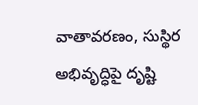వాతావరణం, సుస్థిర అభివృద్ధిపై దృష్టి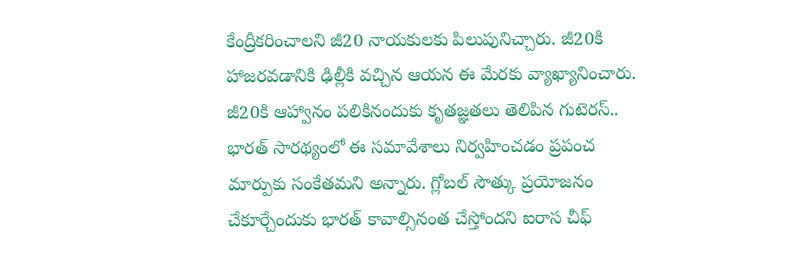కేంద్రీకరించాలని జీ20 నాయకులకు పిలుపునిచ్చారు. జీ20కి హాజరవడానికి ఢిల్లీకి వచ్చిన ఆయన ఈ మేరకు వ్యాఖ్యానించారు. జీ20కి ఆహ్వానం పలికినందుకు కృతజ్ఞతలు తెలిపిన గుటెరస్.. భారత్ సారథ్యంలో ఈ సమావేశాలు నిర్వహించడం ప్రపంచ మార్పుకు సంకేతమని అన్నారు. గ్లోబల్ సౌత్కు ప్రయోజనం చేకూర్చేందుకు భారత్ కావాల్సినంత చేస్తోందని ఐరాస చీఫ్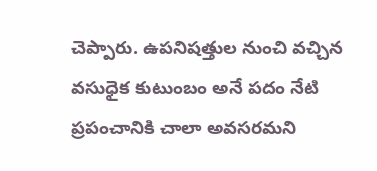చెప్పారు. ఉపనిషత్తుల నుంచి వచ్చిన వసుధైక కుటుంబం అనే పదం నేటి ప్రపంచానికి చాలా అవసరమని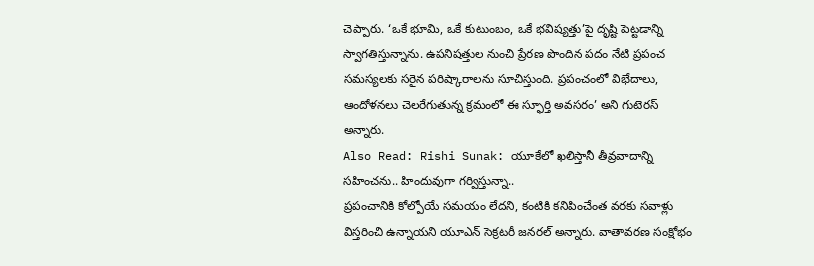చెప్పారు. ‘ఒకే భూమి, ఒకే కుటుంబం, ఒకే భవిష్యత్తు’పై దృష్టి పెట్టడాన్ని స్వాగతిస్తున్నాను. ఉపనిషత్తుల నుంచి ప్రేరణ పొందిన పదం నేటి ప్రపంచ సమస్యలకు సరైన పరిష్కారాలను సూచిస్తుంది. ప్రపంచంలో విభేదాలు, ఆందోళనలు చెలరేగుతున్న క్రమంలో ఈ స్ఫూర్తి అవసరం’ అని గుటెరస్ అన్నారు.
Also Read: Rishi Sunak: యూకేలో ఖలిస్తానీ తీవ్రవాదాన్ని సహించను.. హిందువుగా గర్విస్తున్నా..
ప్రపంచానికి కోల్పోయే సమయం లేదని, కంటికి కనిపించేంత వరకు సవాళ్లు విస్తరించి ఉన్నాయని యూఎన్ సెక్రటరీ జనరల్ అన్నారు. వాతావరణ సంక్షోభం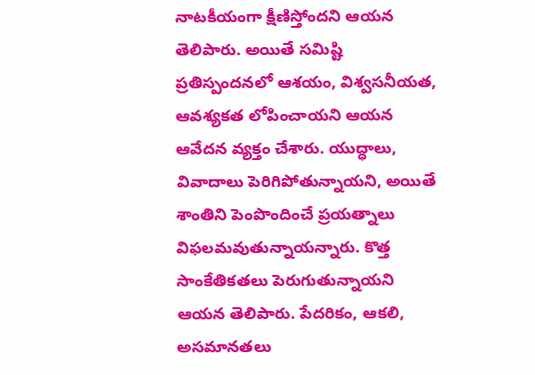నాటకీయంగా క్షీణిస్తోందని ఆయన తెలిపారు. అయితే సమిష్టి ప్రతిస్పందనలో ఆశయం, విశ్వసనీయత, ఆవశ్యకత లోపించాయని ఆయన ఆవేదన వ్యక్తం చేశారు. యుద్ధాలు, వివాదాలు పెరిగిపోతున్నాయని, అయితే శాంతిని పెంపొందించే ప్రయత్నాలు విఫలమవుతున్నాయన్నారు. కొత్త సాంకేతికతలు పెరుగుతున్నాయని ఆయన తెలిపారు. పేదరికం, ఆకలి, అసమానతలు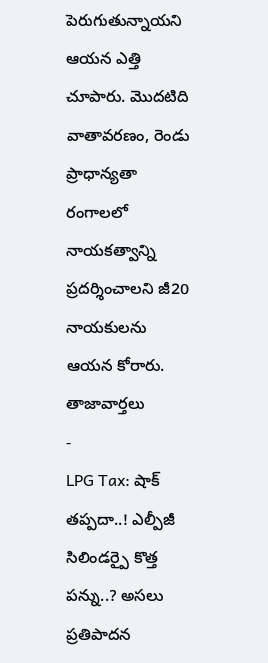పెరుగుతున్నాయని ఆయన ఎత్తి చూపారు. మొదటిది వాతావరణం, రెండు ప్రాధాన్యతా రంగాలలో నాయకత్వాన్ని ప్రదర్శించాలని జీ20 నాయకులను ఆయన కోరారు.
తాజావార్తలు
-
LPG Tax: షాక్ తప్పదా..! ఎల్పీజీ సిలిండర్పై కొత్త పన్ను..? అసలు ప్రతిపాదన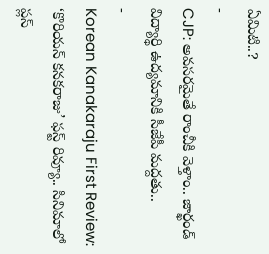ఏమిటి..?
-
CJP: అవసరమైతే రాంచీకి వెళ్తాం.. జార్ఖండ్ విద్యార్థి ఉద్యమానికి సీజేపీ మద్దతు..
-
Korean Kanakaraju First Review: ‘కొరియన్ కనకరాజు’ ఫస్ట్ రివ్యూ.. సినిమాలో ప్లస్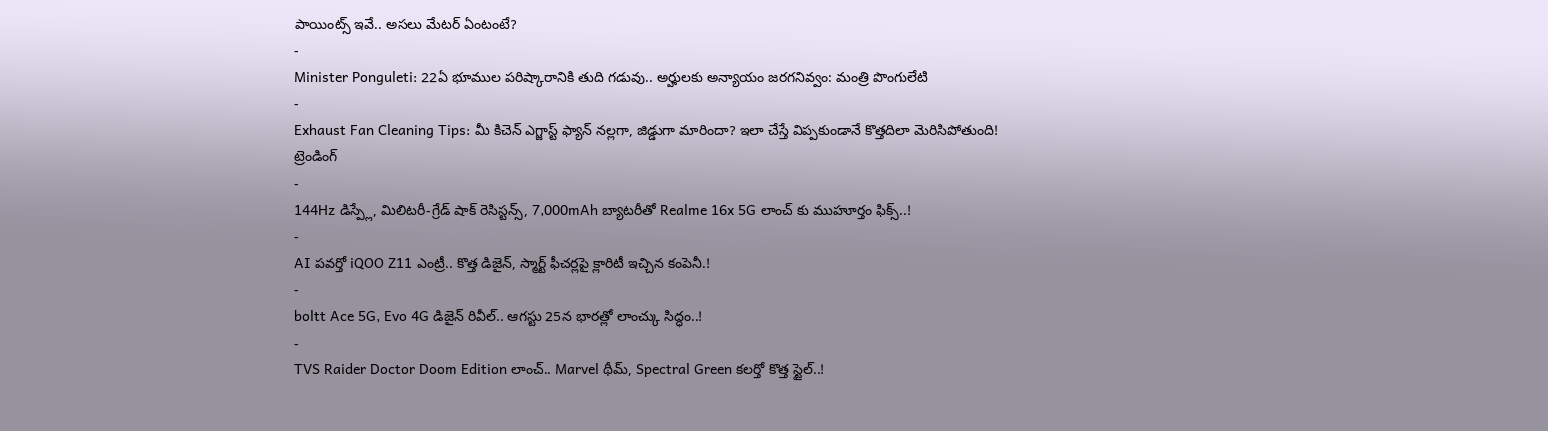పాయింట్స్ ఇవే.. అసలు మేటర్ ఏంటంటే?
-
Minister Ponguleti: 22ఏ భూముల పరిష్కారానికి తుది గడువు.. అర్హులకు అన్యాయం జరగనివ్వం: మంత్రి పొంగులేటి
-
Exhaust Fan Cleaning Tips: మీ కిచెన్ ఎగ్జాస్ట్ ఫ్యాన్ నల్లగా, జిడ్డుగా మారిందా? ఇలా చేస్తే విప్పకుండానే కొత్తదిలా మెరిసిపోతుంది!
ట్రెండింగ్
-
144Hz డిస్ప్లే, మిలిటరీ-గ్రేడ్ షాక్ రెసిస్టన్స్, 7,000mAh బ్యాటరీతో Realme 16x 5G లాంచ్ కు ముహూర్తం ఫిక్స్..!
-
AI పవర్తో iQOO Z11 ఎంట్రీ.. కొత్త డిజైన్, స్మార్ట్ ఫీచర్లపై క్లారిటీ ఇచ్చిన కంపెనీ.!
-
boltt Ace 5G, Evo 4G డిజైన్ రివీల్.. ఆగస్టు 25న భారత్లో లాంచ్కు సిద్ధం..!
-
TVS Raider Doctor Doom Edition లాంచ్.. Marvel థీమ్, Spectral Green కలర్తో కొత్త స్టైల్..!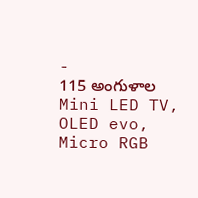-
115 అంగుళాల Mini LED TV, OLED evo, Micro RGB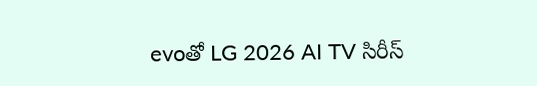evoతో LG 2026 AI TV సిరీస్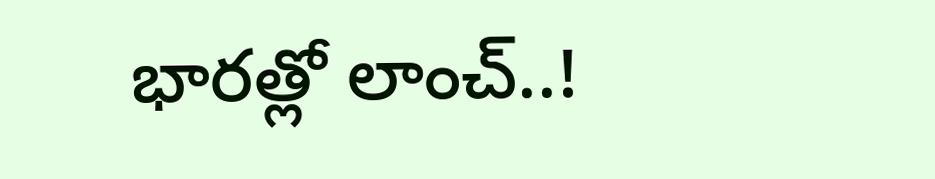భారత్లో లాంచ్..!